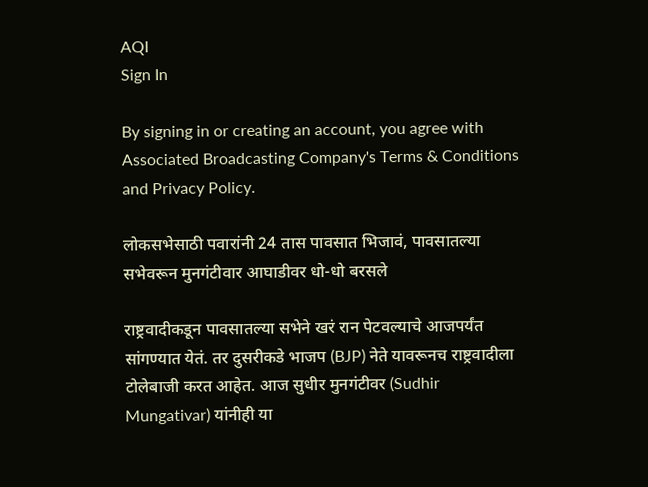AQI
Sign In

By signing in or creating an account, you agree with Associated Broadcasting Company's Terms & Conditions and Privacy Policy.

लोकसभेसाठी पवारांनी 24 तास पावसात भिजावं, पावसातल्या सभेवरून मुनगंटीवार आघाडीवर धो-धो बरसले

राष्ट्रवादीकडून पावसातल्या सभेने खरं रान पेटवल्याचे आजपर्यंत सांगण्यात येतं. तर दुसरीकडे भाजप (BJP) नेते यावरूनच राष्ट्रवादीला टोलेबाजी करत आहेत. आज सुधीर मुनगंटीवर (Sudhir Mungativar) यांनीही या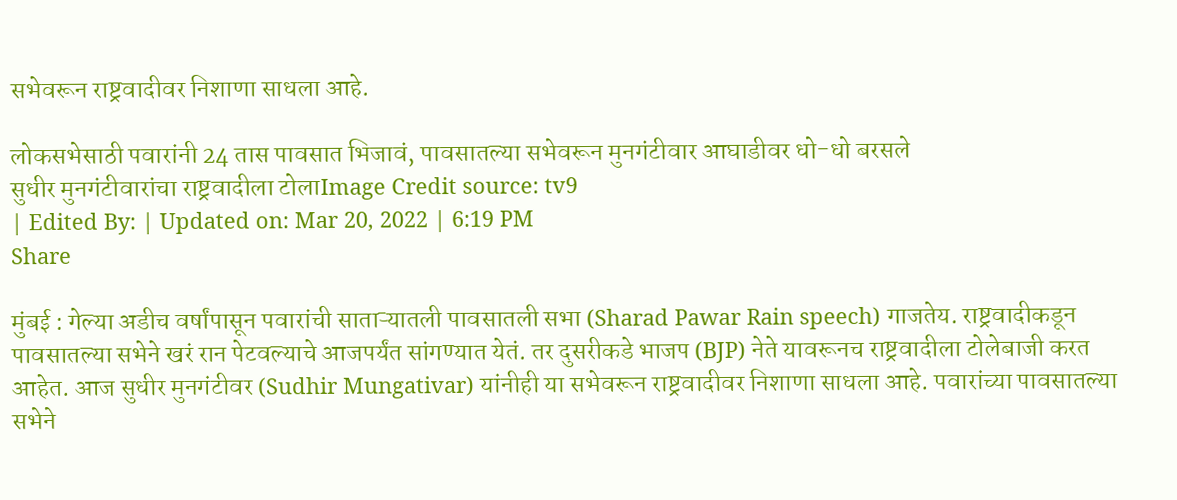सभेवरून राष्ट्रवादीवर निशाणा साधला आहे.

लोकसभेसाठी पवारांनी 24 तास पावसात भिजावं, पावसातल्या सभेवरून मुनगंटीवार आघाडीवर धो-धो बरसले
सुधीर मुनगंटीवारांचा राष्ट्रवादीला टोलाImage Credit source: tv9
| Edited By: | Updated on: Mar 20, 2022 | 6:19 PM
Share

मुंबई : गेल्या अडीच वर्षांपासून पवारांची साताऱ्यातली पावसातली सभा (Sharad Pawar Rain speech) गाजतेय. राष्ट्रवादीकडून पावसातल्या सभेने खरं रान पेटवल्याचे आजपर्यंत सांगण्यात येतं. तर दुसरीकडे भाजप (BJP) नेते यावरूनच राष्ट्रवादीला टोलेबाजी करत आहेत. आज सुधीर मुनगंटीवर (Sudhir Mungativar) यांनीही या सभेवरून राष्ट्रवादीवर निशाणा साधला आहे. पवारांच्या पावसातल्या सभेने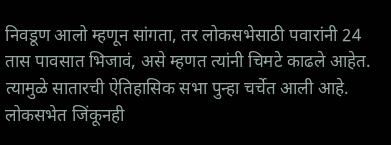निवडूण आलो म्हणून सांगता, तर लोकसभेसाठी पवारांनी 24 तास पावसात भिजावं, असे म्हणत त्यांनी चिमटे काढले आहेत. त्यामुळे सातारची ऐतिहासिक सभा पुन्हा चर्चेत आली आहे. लोकसभेत जिंकूनही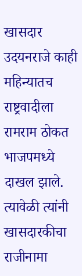खासदार उदयनराजे काही महिन्यातच राष्ट्रवादीला रामराम ठोकत भाजपमध्ये दाखल झाले. त्यावेळी त्यांनी खासदारकीचा राजीनामा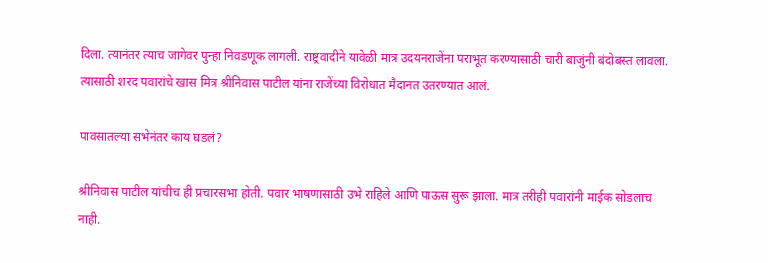दिला. त्यानंतर त्याच जागेवर पुन्हा निवडणूक लागली. राष्ट्रवादीने यावेळी मात्र उदयनराजेंना पराभूत करण्यासाठी चारी बाजुंनी बंदोबस्त लावला. त्यासाठी शरद पवारांचे खास मित्र श्रीनिवास पाटील यांना राजेंच्या विरोधात मैदानत उतरण्यात आलं.

पावसातल्या सभेनंतर काय घडलं?

श्रीनिवास पाटील यांचीच ही प्रचारसभा होती. पवार भाषणासाठी उभे राहिले आणि पाऊस सुरू झाला. मात्र तरीही पवारांनी माईक सोडलाच नाही.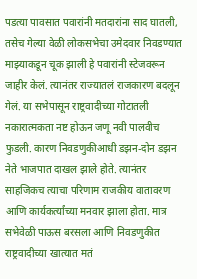पडत्या पावसात पवारांनी मतदारांना साद घातली, तसेच गेल्या वेळी लोकसभेचा उमेदवार निवडण्यात माझ्याकडून चूक झाली हे पवारांनी स्टेजवरून जाहीर केलं. त्यानंतर राज्यातलं राजकारण बदलून गेलं. या सभेपासून राष्ट्रवादीच्या गोटातली नकारात्मकता नष्ट होऊन जणू नवी पालवीच फुडली. कारण निवडणुकीआधी डझन-दोन डझन नेते भाजपात दाखल झाले होते. त्यानंतर साहजिकच त्याचा परिणाम राजकीय वातावरण आणि कार्यकर्त्यांच्या मनवार झाला होता. मात्र सभेवेळी पाऊस बरसला आणि निवडणुकीत राष्ट्रवादीच्या खात्यात मतं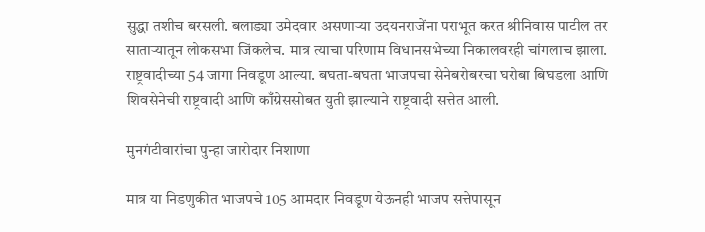सुद्धा तशीच बरसली. बलाड्या उमेदवार असणाऱ्या उदयनराजेंना पराभूत करत श्रीनिवास पाटील तर साताऱ्यातून लोकसभा जिंकलेच. मात्र त्याचा परिणाम विधानसभेच्या निकालवरही चांगलाच झाला. राष्ट्रवादीच्या 54 जागा निवडूण आल्या. बघता-बघता भाजपचा सेनेबरोबरचा घरोबा बिघडला आणि शिवसेनेची राष्ट्रवादी आणि काँग्रेससोबत युती झाल्याने राष्ट्रवादी सत्तेत आली.

मुनगंटीवारांचा पुन्हा जारोदार निशाणा

मात्र या निडणुकीत भाजपचे 105 आमदार निवडूण येऊनही भाजप सत्तेपासून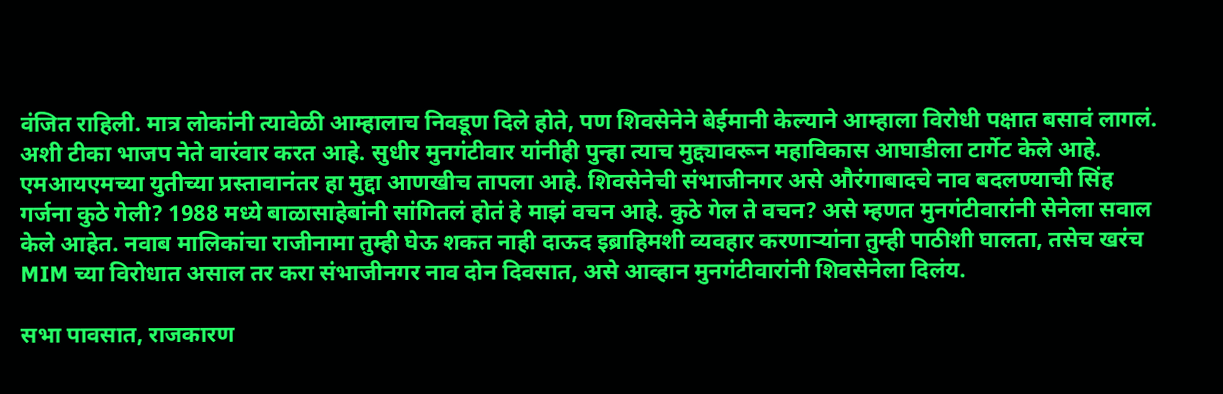वंजित राहिली. मात्र लोकांनी त्यावेळी आम्हालाच निवडूण दिले होते, पण शिवसेनेने बेईमानी केल्याने आम्हाला विरोधी पक्षात बसावं लागलं. अशी टीका भाजप नेते वारंवार करत आहे. सुधीर मुनगंटीवार यांनीही पुन्हा त्याच मुद्द्यावरून महाविकास आघाडीला टार्गेट केले आहे. एमआयएमच्या युतीच्या प्रस्तावानंतर हा मुद्दा आणखीच तापला आहे. शिवसेनेची संभाजीनगर असे औरंगाबादचे नाव बदलण्याची सिंह गर्जना कुठे गेली? 1988 मध्ये बाळासाहेबांनी सांगितलं होतं हे माझं वचन आहे. कुठे गेल ते वचन? असे म्हणत मुनगंटीवारांनी सेनेला सवाल केले आहेत. नवाब मालिकांचा राजीनामा तुम्ही घेऊ शकत नाही दाऊद इब्राहिमशी व्यवहार करणाऱ्यांना तुम्ही पाठीशी घालता, तसेच खरंच MIM च्या विरोधात असाल तर करा संभाजीनगर नाव दोन दिवसात, असे आव्हान मुनगंटीवारांनी शिवसेनेला दिलंय.

सभा पावसात, राजकारण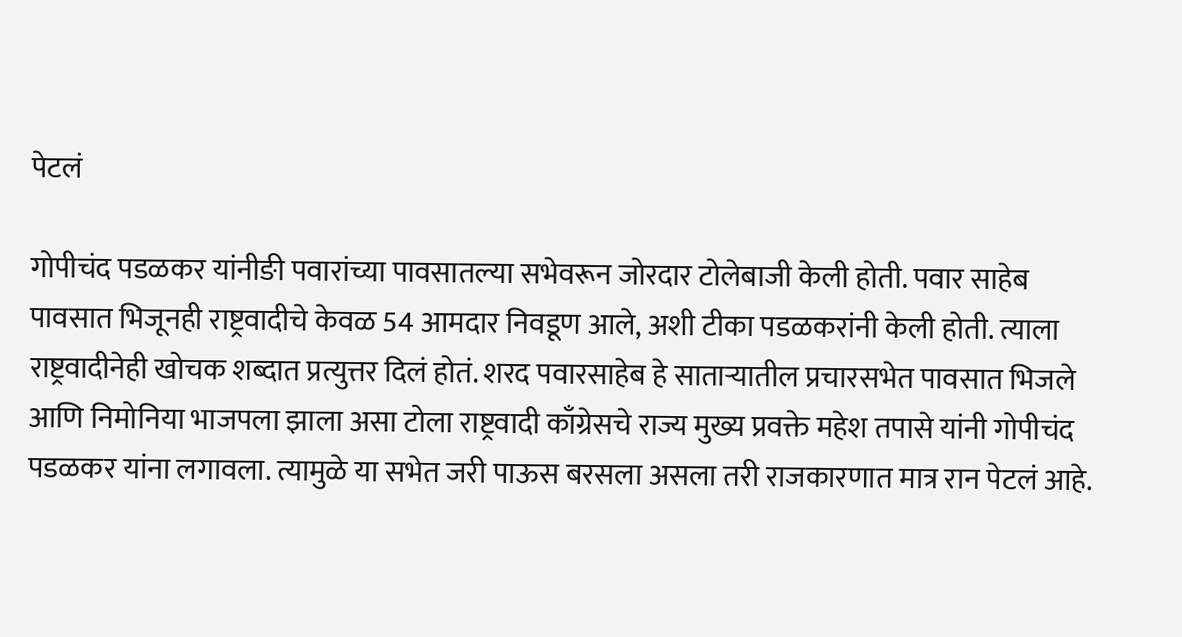पेटलं

गोपीचंद पडळकर यांनीङी पवारांच्या पावसातल्या सभेवरून जोरदार टोलेबाजी केली होती. पवार साहेब पावसात भिजूनही राष्ट्रवादीचे केवळ 54 आमदार निवडूण आले, अशी टीका पडळकरांनी केली होती. त्याला राष्ट्रवादीनेही खोचक शब्दात प्रत्युत्तर दिलं होतं. शरद पवारसाहेब हे साताऱ्यातील प्रचारसभेत पावसात भिजले आणि निमोनिया भाजपला झाला असा टोला राष्ट्रवादी काँग्रेसचे राज्य मुख्य प्रवक्ते महेश तपासे यांनी गोपीचंद पडळकर यांना लगावला. त्यामुळे या सभेत जरी पाऊस बरसला असला तरी राजकारणात मात्र रान पेटलं आहे.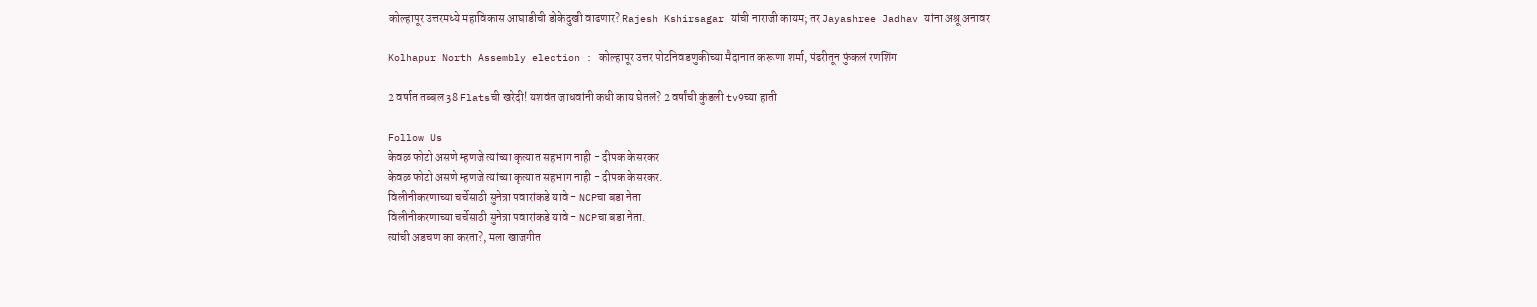कोल्हापूर उत्तरमध्ये महाविकास आघाडीची डोकेदुखी वाढणार? Rajesh Kshirsagar यांची नाराजी कायम; तर Jayashree Jadhav यांना अश्रू अनावर

Kolhapur North Assembly election : कोल्हापूर उत्तर पोटनिवडणुकीच्या मैदानात करूणा शर्मा, पंढरीतून फुंकलं रणशिंग

2 वर्षात तब्बल 38 Flatsची खरेदी! यशवंत जाधवांनी कधी काय घेतलं? 2 वर्षांची कुंडली tv9च्या हाती

Follow Us
केवळ फोटो असणे म्हणजे त्यांच्या कृत्यात सहभाग नाही - दीपक केसरकर
केवळ फोटो असणे म्हणजे त्यांच्या कृत्यात सहभाग नाही - दीपक केसरकर.
विलीनीकरणाच्या चर्चेसाठी सुनेत्रा पवारांकडे यावे - NCPचा बडा नेता
विलीनीकरणाच्या चर्चेसाठी सुनेत्रा पवारांकडे यावे - NCPचा बडा नेता.
त्यांची अडचण का करता?, मला खाजगीत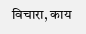विचारा, काय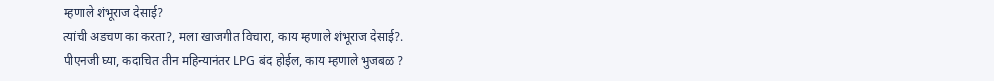म्हणाले शंभूराज देसाई?
त्यांची अडचण का करता?, मला खाजगीत विचारा, काय म्हणाले शंभूराज देसाई?.
पीएनजी घ्या, कदाचित तीन महिन्यानंतर LPG बंद होईल, काय म्हणाले भुजबळ ?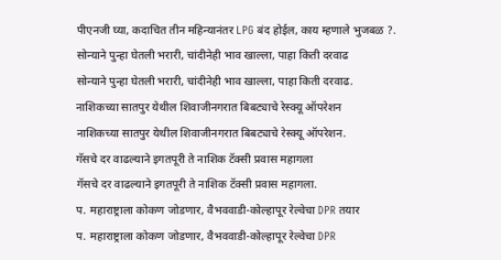पीएनजी घ्या, कदाचित तीन महिन्यानंतर LPG बंद होईल, काय म्हणाले भुजबळ ?.
सोन्याने पुन्हा घेतली भरारी, चांदीनेही भाव खाल्ला, पाहा किती दरवाढ
सोन्याने पुन्हा घेतली भरारी, चांदीनेही भाव खाल्ला, पाहा किती दरवाढ.
नाशिकच्या सातपुर येथील शिवाजीनगरात बिबट्याचे रेस्क्यू ऑपरेशन
नाशिकच्या सातपुर येथील शिवाजीनगरात बिबट्याचे रेस्क्यू ऑपरेशन.
गॅसचे दर वाढल्याने इगतपूरी ते नाशिक टॅक्सी प्रवास महागला
गॅसचे दर वाढल्याने इगतपूरी ते नाशिक टॅक्सी प्रवास महागला.
प. महाराष्ट्राला कोकण जोडणार, वैभववाडी-कोल्हापूर रेल्वेचा DPR तयार
प. महाराष्ट्राला कोकण जोडणार, वैभववाडी-कोल्हापूर रेल्वेचा DPR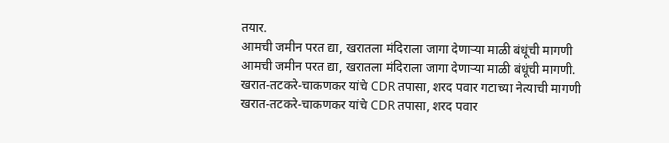तयार.
आमची जमीन परत द्या, खरातला मंदिराला जागा देणाऱ्या माळी बंधूंची मागणी
आमची जमीन परत द्या, खरातला मंदिराला जागा देणाऱ्या माळी बंधूंची मागणी.
खरात-तटकरे-चाकणकर यांचे CDR तपासा, शरद पवार गटाच्या नेत्याची मागणी
खरात-तटकरे-चाकणकर यांचे CDR तपासा, शरद पवार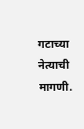गटाच्या नेत्याची मागणी.